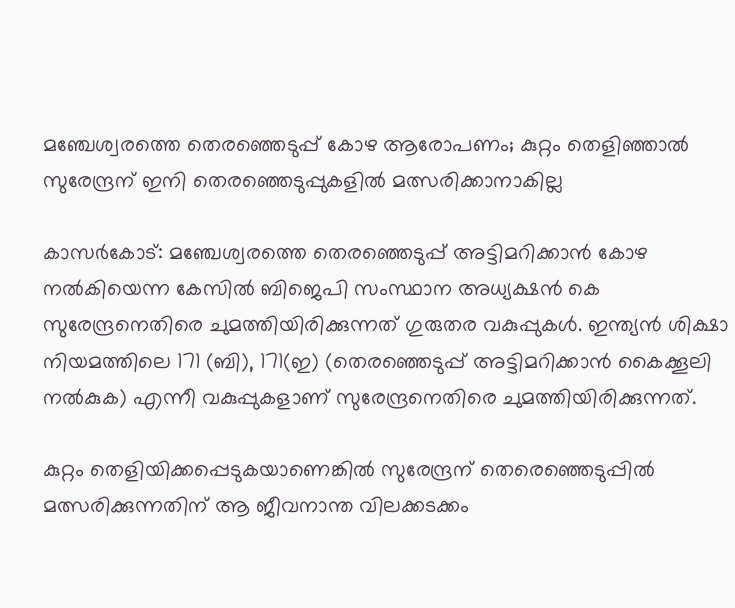മഞ്ചേശ്വരത്തെ തെരഞ്ഞെടുപ്പ് കോഴ ആരോപണം; കുറ്റം തെളിഞ്ഞാല്‍ സുരേന്ദ്രന് ഇനി തെരഞ്ഞെടുപ്പുകളിൽ മത്സരിക്കാനാകില്ല

കാസർകോട്: മഞ്ചേശ്വരത്തെ തെരഞ്ഞെടുപ്പ് അട്ടിമറിക്കാന്‍ കോഴ നല്‍കിയെന്ന കേസില്‍ ബിജെപി സംസ്ഥാന അധ്യക്ഷന്‍ കെ സുരേന്ദ്രനെതിരെ ചുമത്തിയിരിക്കുന്നത് ഗുരുതര വകുപ്പുകള്‍. ഇന്ത്യന്‍ ശിക്ഷാ നിയമത്തിലെ 171 (ബി), 171(ഇ) (തെരഞ്ഞെടുപ്പ് അട്ടിമറിക്കാന്‍ കൈക്കൂലി നല്‍കുക) എന്നീ വകുപ്പുകളാണ് സുരേന്ദ്രനെതിരെ ചുമത്തിയിരിക്കുന്നത്.

കുറ്റം തെളിയിക്കപ്പെടുകയാണെങ്കില്‍ സുരേന്ദ്രന് തെരെഞ്ഞെടുപ്പില്‍ മത്സരിക്കുന്നതിന് ആ ജീവനാന്ത വിലക്കടക്കം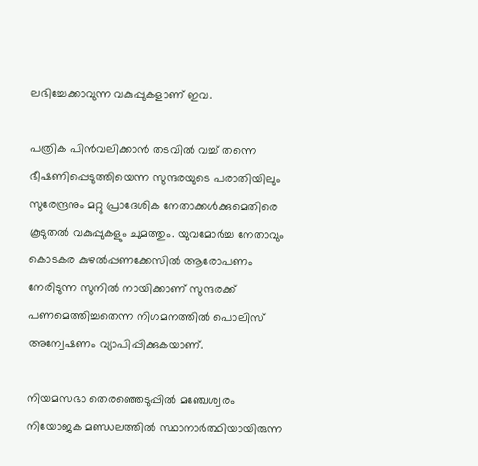ലഭിച്ചേക്കാവുന്ന വകുപ്പുകളാണ് ഇവ.

പത്രിക പിന്‍വലിക്കാന്‍ തടവില്‍ വച്ച് തന്നെ ഭീഷണിപ്പെടുത്തിയെന്ന സുന്ദരയുടെ പരാതിയിലും സുരേന്ദ്രനും മറ്റു പ്രാദേശിക നേതാക്കള്‍ക്കുമെതിരെ കൂടുതല്‍ വകുപ്പുകളും ചുമത്തും. യുവമോര്‍ച്ച നേതാവും കൊടകര കുഴല്‍പ്പണക്കേസില്‍ ആരോപണം നേരിടുന്ന സുനില്‍ നായിക്കാണ് സുന്ദരക്ക് പണമെത്തിച്ചതെന്ന നിഗമനത്തില്‍ പൊലിസ് അന്വേഷണം വ്യാപിപ്പിക്കുകയാണ്.

നിയമസഭാ തെരഞ്ഞെടുപ്പില്‍ മഞ്ചേശ്വരം നിയോജക മണ്ഡലത്തില്‍ സ്ഥാനാര്‍ത്ഥിയായിരുന്ന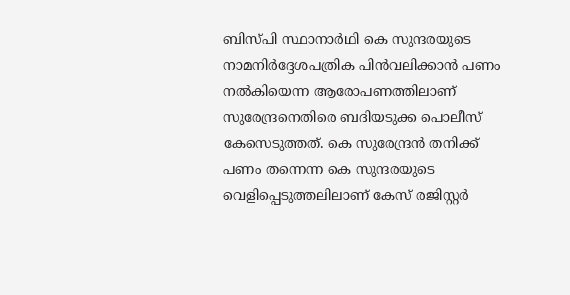ബിസ്പി സ്ഥാനാര്‍ഥി കെ സുന്ദരയുടെ നാമനിര്‍ദ്ദേശപത്രിക പിന്‍വലിക്കാന്‍ പണം നല്‍കിയെന്ന ആരോപണത്തിലാണ് സുരേന്ദ്രനെതിരെ ബദിയടുക്ക പൊലീസ് കേസെടുത്തത്. കെ സുരേന്ദ്രന്‍ തനിക്ക് പണം തന്നെന്ന കെ സുന്ദരയുടെ വെളിപ്പെടുത്തലിലാണ് കേസ് രജിസ്റ്റര്‍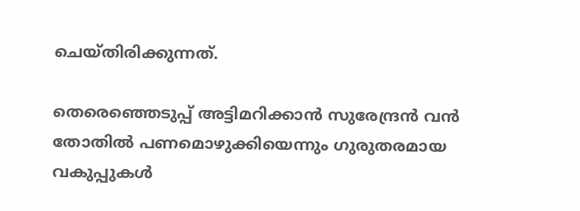ചെയ്തിരിക്കുന്നത്.

തെരെഞ്ഞെടുപ്പ് അട്ടിമറിക്കാന്‍ സുരേന്ദ്രന്‍ വന്‍ തോതില്‍ പണമൊഴുക്കിയെന്നും ഗുരുതരമായ വകുപ്പുകള്‍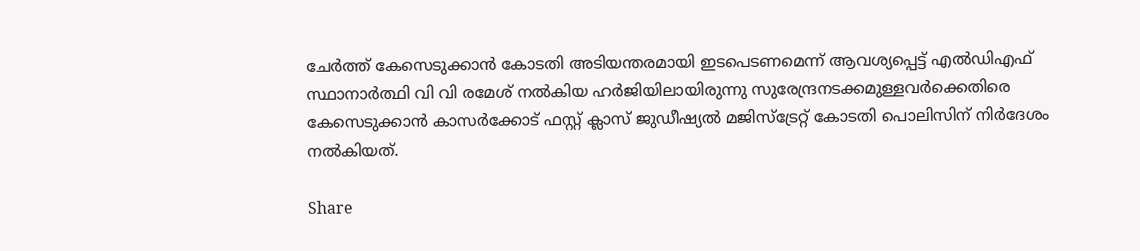ചേര്‍ത്ത് കേസെടുക്കാന്‍ കോടതി അടിയന്തരമായി ഇടപെടണമെന്ന് ആവശ്യപ്പെട്ട് എല്‍ഡിഎഫ് സ്ഥാനാര്‍ത്ഥി വി വി രമേശ് നല്‍കിയ ഹര്‍ജിയിലായിരുന്നു സുരേന്ദ്രനടക്കമുള്ളവര്‍ക്കെതിരെ കേസെടുക്കാന്‍ കാസര്‍ക്കോട് ഫസ്റ്റ് ക്ലാസ് ജുഡീഷ്യല്‍ മജിസ്‌ട്രേറ്റ് കോടതി പൊലിസിന് നിര്‍ദേശം നല്‍കിയത്.

Share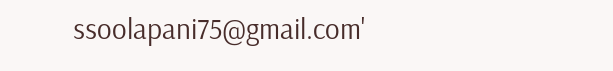ssoolapani75@gmail.com'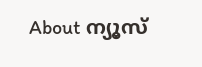About ന്യൂസ്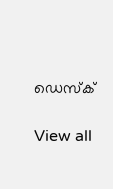ഡെസ്ക്

View all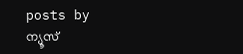posts by ന്യൂസ്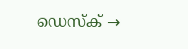ഡെസ്ക് →